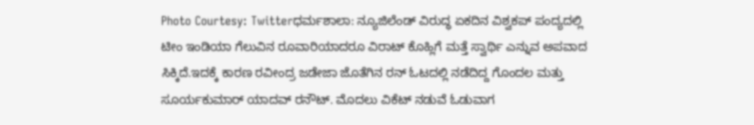Photo Courtesy: Twitterಧರ್ಮಶಾಲಾ: ನ್ಯೂಜಿಲೆಂಡ್ ವಿರುದ್ಧ ಏಕದಿನ ವಿಶ್ವಕಪ್ ಪಂದ್ಯದಲ್ಲಿ ಟೀಂ ಇಂಡಿಯಾ ಗೆಲುವಿನ ರೂವಾರಿಯಾದರೂ ವಿರಾಟ್ ಕೊಹ್ಲಿಗೆ ಮತ್ತೆ ಸ್ವಾರ್ಥಿ ಎನ್ನುವ ಅಪವಾದ ಸಿಕ್ಕಿದೆ.ಇದಕ್ಕೆ ಕಾರಣ ರವೀಂದ್ರ ಜಡೇಜಾ ಜೊತೆಗಿನ ರನ್ ಓಟದಲ್ಲಿ ನಡೆದಿದ್ದ ಗೊಂದಲ ಮತ್ತು ಸೂರ್ಯಕುಮಾರ್ ಯಾದವ್ ರನೌಟ್. ಮೊದಲು ವಿಕೆಟ್ ನಡುವೆ ಓಡುವಾಗ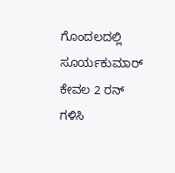ಗೊಂದಲದಲ್ಲಿ ಸೂರ್ಯಕುಮಾರ್ ಕೇವಲ 2 ರನ್ ಗಳಿಸಿ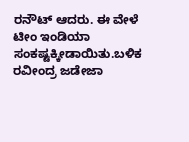ರನೌಟ್ ಆದರು. ಈ ವೇಳೆ ಟೀಂ ಇಂಡಿಯಾ ಸಂಕಷ್ಟಕ್ಕೀಡಾಯಿತು.ಬಳಿಕ ರವೀಂದ್ರ ಜಡೇಜಾ